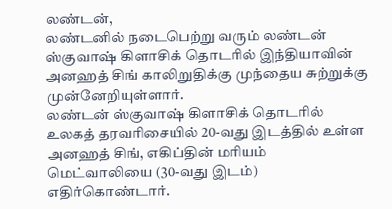லண்டன்,
லண்டனில் நடைபெற்று வரும் லண்டன் ஸ்குவாஷ் கிளாசிக் தொடரில் இந்தியாவின் அனஹத் சிங் காலிறுதிக்கு முந்தைய சுற்றுக்கு முன்னேறியுள்ளார்.
லண்டன் ஸ்குவாஷ் கிளாசிக் தொடரில் உலகத் தரவரிசையில் 20-வது இடத்தில் உள்ள அனஹத் சிங், எகிப்தின் மரியம் மெட்வாலியை (30-வது இடம்) எதிர்கொண்டார்.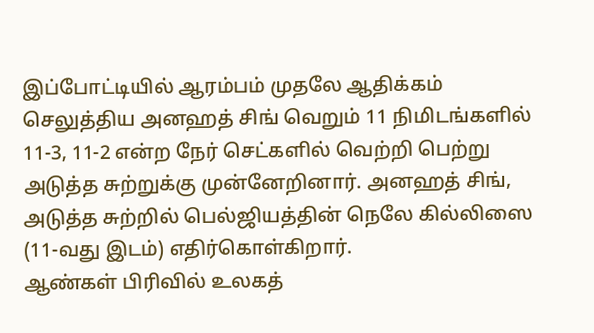இப்போட்டியில் ஆரம்பம் முதலே ஆதிக்கம் செலுத்திய அனஹத் சிங் வெறும் 11 நிமிடங்களில் 11-3, 11-2 என்ற நேர் செட்களில் வெற்றி பெற்று அடுத்த சுற்றுக்கு முன்னேறினார். அனஹத் சிங், அடுத்த சுற்றில் பெல்ஜியத்தின் நெலே கில்லிஸை (11-வது இடம்) எதிர்கொள்கிறார்.
ஆண்கள் பிரிவில் உலகத்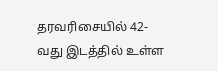தரவரிசையில் 42-வது இடத்தில் உள்ள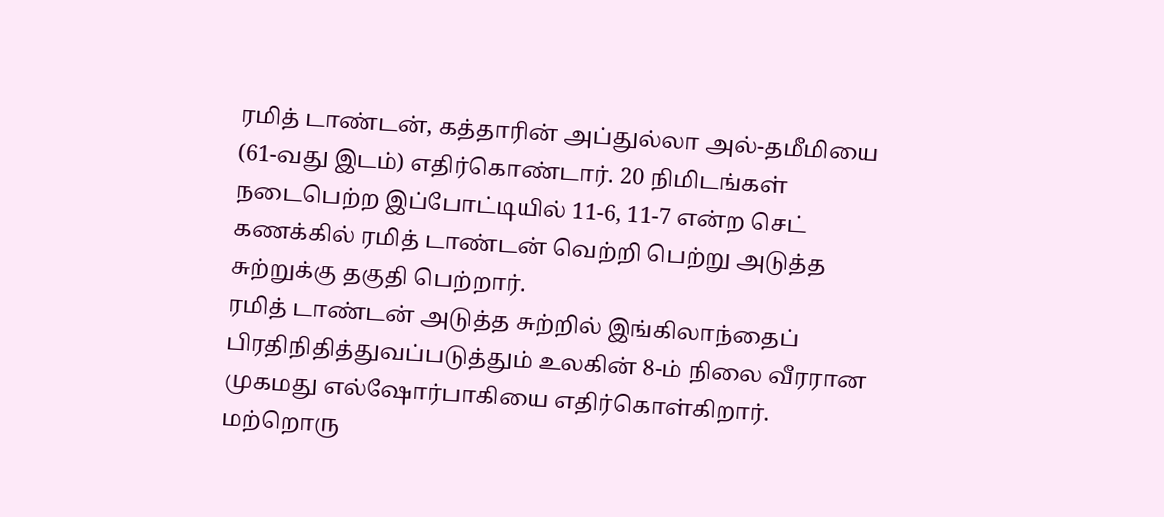ரமித் டாண்டன், கத்தாரின் அப்துல்லா அல்-தமீமியை (61-வது இடம்) எதிர்கொண்டார். 20 நிமிடங்கள் நடைபெற்ற இப்போட்டியில் 11-6, 11-7 என்ற செட் கணக்கில் ரமித் டாண்டன் வெற்றி பெற்று அடுத்த சுற்றுக்கு தகுதி பெற்றார்.
ரமித் டாண்டன் அடுத்த சுற்றில் இங்கிலாந்தைப் பிரதிநிதித்துவப்படுத்தும் உலகின் 8-ம் நிலை வீரரான முகமது எல்ஷோர்பாகியை எதிர்கொள்கிறார்.
மற்றொரு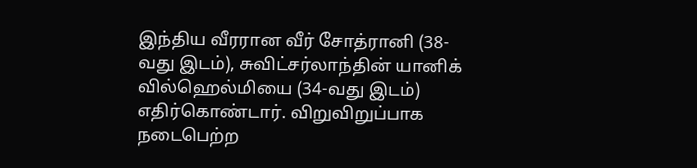இந்திய வீரரான வீர் சோத்ரானி (38-வது இடம்), சுவிட்சர்லாந்தின் யானிக் வில்ஹெல்மியை (34-வது இடம்) எதிர்கொண்டார். விறுவிறுப்பாக நடைபெற்ற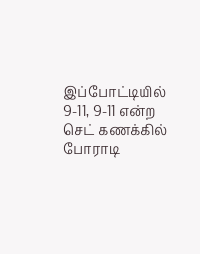இப்போட்டியில் 9-11, 9-11 என்ற செட் கணக்கில் போராடி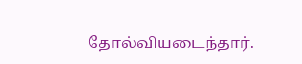தோல்வியடைந்தார்.